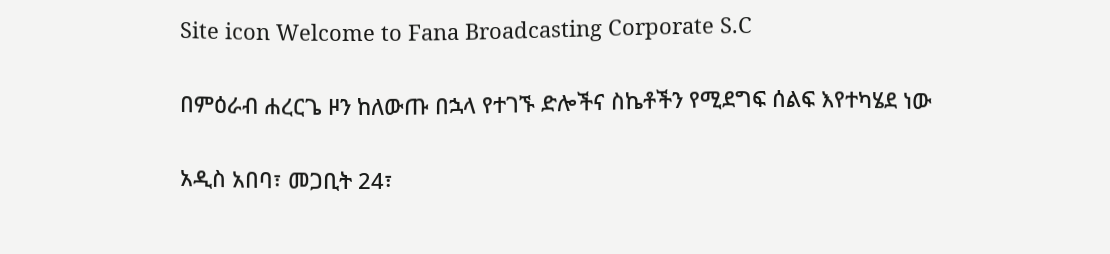Site icon Welcome to Fana Broadcasting Corporate S.C

በምዕራብ ሐረርጌ ዞን ከለውጡ በኋላ የተገኙ ድሎችና ስኬቶችን የሚደግፍ ሰልፍ እየተካሄደ ነው

አዲስ አበባ፣ መጋቢት 24፣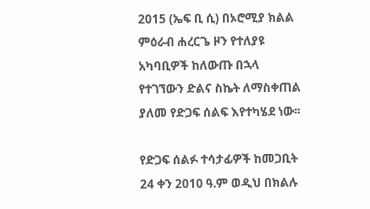2015 (ኤፍ ቢ ሲ) በኦሮሚያ ክልል ምዕራብ ሐረርጌ ዞን የተለያዩ አካባቢዎች ከለውጡ በኋላ የተገኘውን ድልና ስኬት ለማስቀጠል ያለመ የድጋፍ ሰልፍ እየተካሄደ ነው፡፡

የድጋፍ ሰልፉ ተሳታፊዎች ከመጋቢት 24 ቀን 2010 ዓ.ም ወዲህ በክልሉ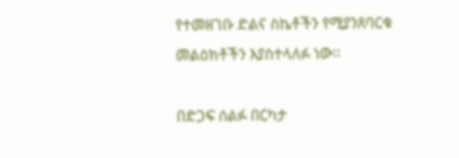የተመዘገቡ ድልና ስኬቶችን የሚያንጸባርቁ መልዕክቶችን እያስተላለፉ ነው፡፡

በድጋፍ ሰልፉ በርካታ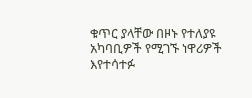ቁጥር ያላቸው በዞኑ የተለያዩ አካባቢዎች የሚገኙ ነዋሪዎች እየተሳተፉ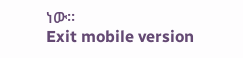ነው፡፡
Exit mobile version